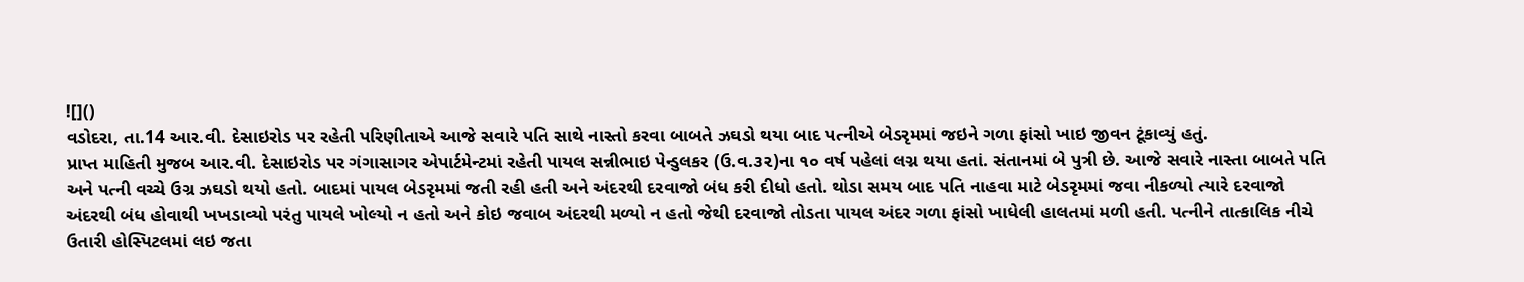![]()
વડોદરા, તા.14 આર.વી. દેસાઇરોડ પર રહેતી પરિણીતાએ આજે સવારે પતિ સાથે નાસ્તો કરવા બાબતે ઝઘડો થયા બાદ પત્નીએ બેડરૃમમાં જઇને ગળા ફાંસો ખાઇ જીવન ટૂંકાવ્યું હતું.
પ્રાપ્ત માહિતી મુજબ આર.વી. દેસાઇરોડ પર ગંગાસાગર એપાર્ટમેન્ટમાં રહેતી પાયલ સન્નીભાઇ પેન્ડુલકર (ઉ.વ.૩૨)ના ૧૦ વર્ષ પહેલાં લગ્ન થયા હતાં. સંતાનમાં બે પુત્રી છે. આજે સવારે નાસ્તા બાબતે પતિ અને પત્ની વચ્ચે ઉગ્ર ઝઘડો થયો હતો. બાદમાં પાયલ બેડરૃમમાં જતી રહી હતી અને અંદરથી દરવાજો બંધ કરી દીધો હતો. થોડા સમય બાદ પતિ નાહવા માટે બેડરૃમમાં જવા નીકળ્યો ત્યારે દરવાજો અંદરથી બંધ હોવાથી ખખડાવ્યો પરંતુ પાયલે ખોલ્યો ન હતો અને કોઇ જવાબ અંદરથી મળ્યો ન હતો જેથી દરવાજો તોડતા પાયલ અંદર ગળા ફાંસો ખાધેલી હાલતમાં મળી હતી. પત્નીને તાત્કાલિક નીચે ઉતારી હોસ્પિટલમાં લઇ જતા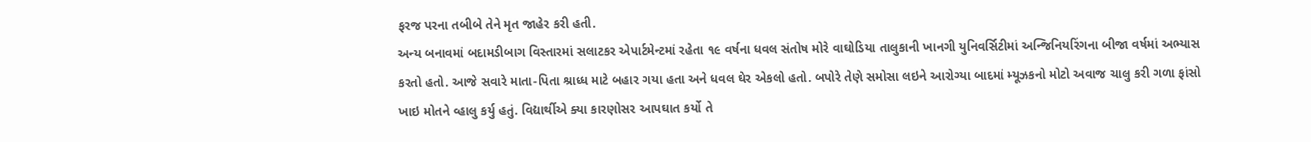ફરજ પરના તબીબે તેને મૃત જાહેર કરી હતી.
અન્ય બનાવમાં બદામડીબાગ વિસ્તારમાં સલાટકર એપાર્ટમેન્ટમાં રહેતા ૧૯ વર્ષના ધવલ સંતોષ મોરે વાઘોડિયા તાલુકાની ખાનગી યુનિવર્સિટીમાં અન્જિનિયરિંગના બીજા વર્ષમાં અભ્યાસ કરતો હતો. આજે સવારે માતા-પિતા શ્રાધ્ધ માટે બહાર ગયા હતા અને ધવલ ઘેર એકલો હતો. બપોરે તેણે સમોસા લઇને આરોગ્યા બાદમાં મ્યૂઝકનો મોટો અવાજ ચાલુ કરી ગળા ફાંસો ખાઇ મોતને વ્હાલુ કર્યુ હતું. વિદ્યાર્થીએ ક્યા કારણોસર આપઘાત કર્યો તે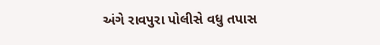અંગે રાવપુરા પોલીસે વધુ તપાસ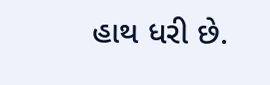હાથ ધરી છે.